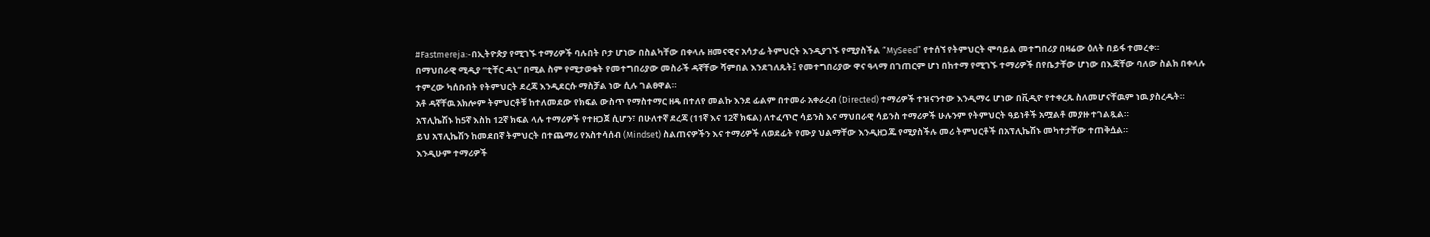#Fastmereja:-በኢትዮጵያ የሚገኙ ተማሪዎች ባሉበት ቦታ ሆነው በስልካቸው በቀላሉ ዘመናዊና አሳታፊ ትምህርት እንዲያገኙ የሚያስችል “MySeed” የተሰኘ የትምህርት ሞባይል መተግበሪያ በዛሬው ዕለት በይፋ ተመረቀ።
በማህበራዊ ሚዲያ “ቲቸር ዳኒ” በሚል ስም የሚታወቁት የመተግበሪያው መስራች ዳኛቸው ሻምበል እንደገለጹት፤ የመተግበሪያው ዋና ዓላማ በገጠርም ሆነ በከተማ የሚገኙ ተማሪዎች በየቤታቸው ሆነው በእጃቸው ባለው ስልክ በቀላሉ ተምረው ካሰቡበት የትምህርት ደረጃ እንዲደርሱ ማስቻል ነው ሲሉ ገልፀዋል።
አቶ ዳኛቸዉ አክሎም ትምህርቶቹ ከተለመደው የክፍል ውስጥ የማስተማር ዘዴ በተለየ መልኩ እንደ ፊልም በተመራ አቀራረብ (Directed) ተማሪዎች ተዝናንተው እንዲማሩ ሆነው በቪዲዮ የተቀረጹ ስለመሆናቸዉም ነዉ ያስረዱት።
አፕሊኬሽኑ ከ5ኛ እስከ 12ኛ ክፍል ላሉ ተማሪዎች የተዘጋጀ ሲሆን፣ በሁለተኛ ደረጃ (11ኛ እና 12ኛ ክፍል) ለተፈጥሮ ሳይንስ እና ማህበራዊ ሳይንስ ተማሪዎች ሁሉንም የትምህርት ዓይነቶች አሟልቶ መያዙ ተገልጿል።
ይህ አፕሊኬሽን ከመደበኛ ትምህርት በተጨማሪ የአስተሳሰብ (Mindset) ስልጠናዎችን እና ተማሪዎች ለወደፊት የሙያ ህልማቸው እንዲዘጋጁ የሚያስችሉ መሪ ትምህርቶች በአፕሊኬሽኑ መካተታቸው ተጠቅሷል።
እንዲሁም ተማሪዎች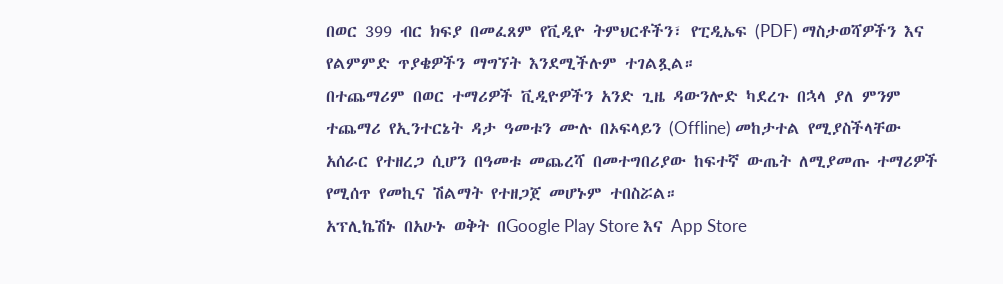በወር 399 ብር ክፍያ በመፈጸም የቪዲዮ ትምህርቶችን፣ የፒዲኤፍ (PDF) ማስታወሻዎችን እና የልምምድ ጥያቄዎችን ማግኘት እንደሚችሉም ተገልጿል።
በተጨማሪም በወር ተማሪዎች ቪዲዮዎችን አንድ ጊዜ ዳውንሎድ ካደረጉ በኋላ ያለ ምንም ተጨማሪ የኢንተርኔት ዳታ ዓመቱን ሙሉ በኦፍላይን (Offline) መከታተል የሚያስችላቸው አሰራር የተዘረጋ ሲሆን በዓመቱ መጨረሻ በመተግበሪያው ከፍተኛ ውጤት ለሚያመጡ ተማሪዎች የሚሰጥ የመኪና ሽልማት የተዘጋጀ መሆኑም ተበስሯል።
አፕሊኬሽኑ በአሁኑ ወቅት በGoogle Play Store እና App Store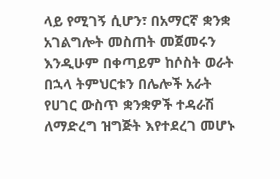ላይ የሚገኝ ሲሆን፣ በአማርኛ ቋንቋ አገልግሎት መስጠት መጀመሩን እንዲሁም በቀጣይም ከሶስት ወራት በኋላ ትምህርቱን በሌሎች አራት የሀገር ውስጥ ቋንቋዎች ተዳራሽ ለማድረግ ዝግጅት እየተደረገ መሆኑ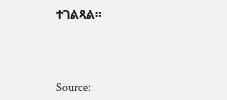ተገልጻል።



Source: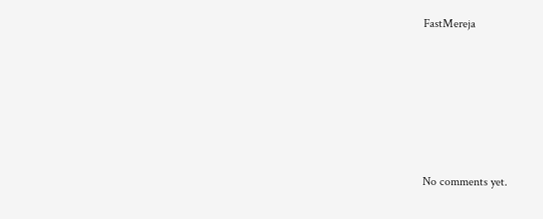FastMereja








No comments yet.